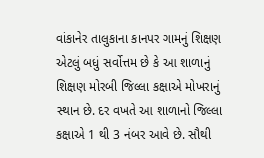વાંકાનેર તાલુકાના કાનપર ગામનું શિક્ષણ એટલું બધું સર્વોત્તમ છે કે આ શાળાનું શિક્ષણ મોરબી જિલ્લા કક્ષાએ મોખરાનું સ્થાન છે. દર વખતે આ શાળાનો જિલ્લા કક્ષાએ 1 થી 3 નંબર આવે છે. સૌથી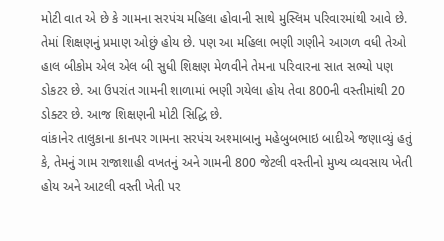મોટી વાત એ છે કે ગામના સરપંચ મહિલા હોવાની સાથે મુસ્લિમ પરિવારમાંથી આવે છે. તેમાં શિક્ષણનું પ્રમાણ ઓછું હોય છે. પણ આ મહિલા ભણી ગણીને આગળ વધી તેઓ હાલ બીકોમ એલ એલ બી સુધી શિક્ષણ મેળવીને તેમના પરિવારના સાત સભ્યો પણ ડોકટર છે. આ ઉપરાંત ગામની શાળામાં ભણી ગયેલા હોય તેવા 800ની વસ્તીમાંથી 20 ડોક્ટર છે. આજ શિક્ષણની મોટી સિદ્ધિ છે.
વાંકાનેર તાલુકાના કાનપર ગામના સરપંચ અશ્માબાનુ મહેબુબભાઇ બાદીએ જણાવ્યું હતું કે, તેમનું ગામ રાજાશાહી વખતનું અને ગામની 800 જેટલી વસ્તીનો મુખ્ય વ્યવસાય ખેતી હોય અને આટલી વસ્તી ખેતી પર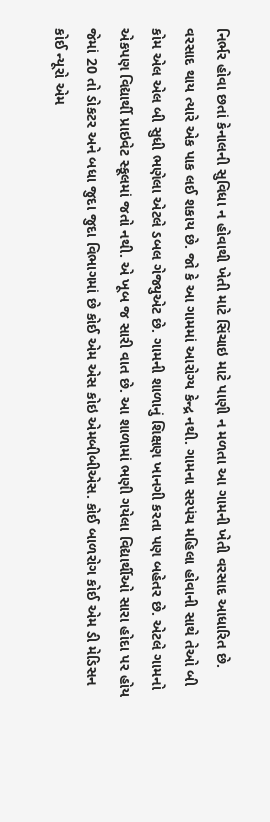નિર્ભર હોવા છતાં કેનાલની સુવિધા ન હોવાથી ખેતી માટે સિંચાઇ માટે પાણી ન મળતા આ ગામની ખેતી વરસાદ આધારિત છે. વરસાદ થાય ત્યારે એક પાક લઈ શકાય છે. જો કે આ ગામમાં આરોગ્ય કેન્દ્ર નથી. ગામના સરપંચ મહિલા હોવાની સાથે તેઓ બી કોમ એલ એલ બી સુધી ભણેલા એટલે ડબલ ગેજ્યુએટ છે. ગામની શાળાનું શિક્ષણ ખાનગી કરતા પણ બહેતર છે. એટલે ગામનો એકપણ વિદ્યાર્થી પ્રાઇવેટ સ્કૂલમાં જતો નથી. એ ખૂબ જ સારી વાત છે. આ શાળામાં ભણી ગયેલા વિદ્યાર્થીઓ સારા હોદા પર હોય જેમાં 20 તો ડોકટર અને બધા જુદા જુદા વિભાગમાં છે કોઈ એમ એસ કોઇ એમબીબીએસ. કોઈ બાળરોગ કોઈ એમ ડી મેડિસન કોઈ ન્યૂરો એમ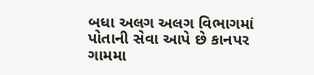બધા અલગ અલગ વિભાગમાં પોતાની સેવા આપે છે કાનપર ગામમા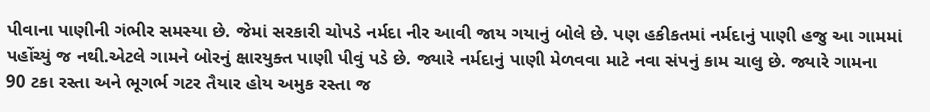પીવાના પાણીની ગંભીર સમસ્યા છે. જેમાં સરકારી ચોપડે નર્મદા નીર આવી જાય ગયાનું બોલે છે. પણ હકીકતમાં નર્મદાનું પાણી હજુ આ ગામમાં પહોંચ્યું જ નથી.એટલે ગામને બોરનું ક્ષારયુક્ત પાણી પીવું પડે છે. જ્યારે નર્મદાનું પાણી મેળવવા માટે નવા સંપનું કામ ચાલુ છે. જ્યારે ગામના 90 ટકા રસ્તા અને ભૂગર્ભ ગટર તૈયાર હોય અમુક રસ્તા જ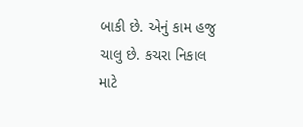બાકી છે. એનું કામ હજુ ચાલુ છે. કચરા નિકાલ માટે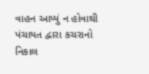વાહન આપ્યું ન હોવાથી પંચાયત દ્વારા કચરાનો નિકાલ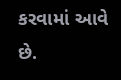કરવામાં આવે છે.